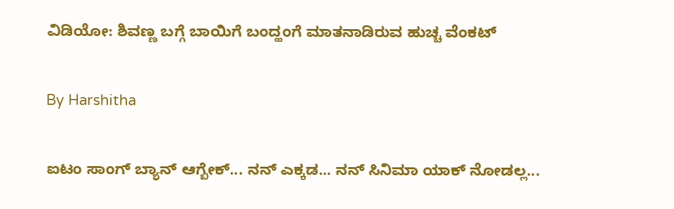ವಿಡಿಯೋ: ಶಿವಣ್ಣ ಬಗ್ಗೆ ಬಾಯಿಗೆ ಬಂದ್ಹಂಗೆ ಮಾತನಾಡಿರುವ ಹುಚ್ಚ ವೆಂಕಟ್

By Harshitha

ಐಟಂ ಸಾಂಗ್ ಬ್ಯಾನ್ ಆಗ್ಬೇಕ್... ನನ್ ಎಕ್ಕಡ... ನನ್ ಸಿನಿಮಾ ಯಾಕ್ ನೋಡಲ್ಲ...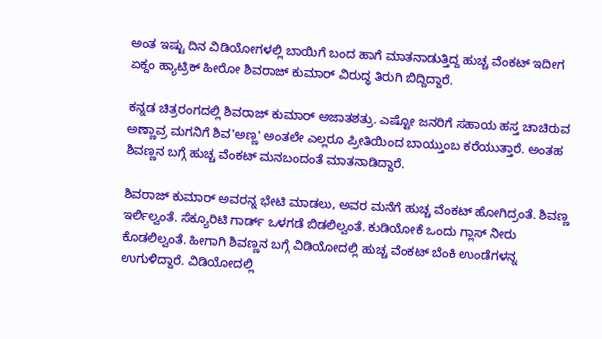ಅಂತ ಇಷ್ಟು ದಿನ ವಿಡಿಯೋಗಳಲ್ಲಿ ಬಾಯಿಗೆ ಬಂದ ಹಾಗೆ ಮಾತನಾಡುತ್ತಿದ್ದ ಹುಚ್ಚ ವೆಂಕಟ್ ಇದೀಗ ಏಕ್ದಂ ಹ್ಯಾಟ್ರಿಕ್ ಹೀರೋ ಶಿವರಾಜ್ ಕುಮಾರ್ ವಿರುದ್ಧ ತಿರುಗಿ ಬಿದ್ದಿದ್ದಾರೆ.

ಕನ್ನಡ ಚಿತ್ರರಂಗದಲ್ಲಿ ಶಿವರಾಜ್ ಕುಮಾರ್ ಅಜಾತಶತ್ರು. ಎಷ್ಟೋ ಜನರಿಗೆ ಸಹಾಯ ಹಸ್ತ ಚಾಚಿರುವ ಅಣ್ಣಾವ್ರ ಮಗನಿಗೆ ಶಿವ'ಅಣ್ಣ' ಅಂತಲೇ ಎಲ್ಲರೂ ಪ್ರೀತಿಯಿಂದ ಬಾಯ್ತುಂಬ ಕರೆಯುತ್ತಾರೆ. ಅಂತಹ ಶಿವಣ್ಣನ ಬಗ್ಗೆ ಹುಚ್ಚ ವೆಂಕಟ್ ಮನಬಂದಂತೆ ಮಾತನಾಡಿದ್ದಾರೆ.

ಶಿವರಾಜ್ ಕುಮಾರ್ ಅವರನ್ನ ಭೇಟಿ ಮಾಡಲು, ಅವರ ಮನೆಗೆ ಹುಚ್ಚ ವೆಂಕಟ್ ಹೋಗಿದ್ರಂತೆ. ಶಿವಣ್ಣ ಇರ್ಲಿಲ್ವಂತೆ. ಸೆಕ್ಯೂರಿಟಿ ಗಾರ್ಡ್ ಒಳಗಡೆ ಬಿಡಲಿಲ್ವಂತೆ. ಕುಡಿಯೋಕೆ ಒಂದು ಗ್ಲಾಸ್ ನೀರು ಕೊಡಲಿಲ್ವಂತೆ. ಹೀಗಾಗಿ ಶಿವಣ್ಣನ ಬಗ್ಗೆ ವಿಡಿಯೋದಲ್ಲಿ ಹುಚ್ಚ ವೆಂಕಟ್ ಬೆಂಕಿ ಉಂಡೆಗಳನ್ನ ಉಗುಳಿದ್ದಾರೆ. ವಿಡಿಯೋದಲ್ಲಿ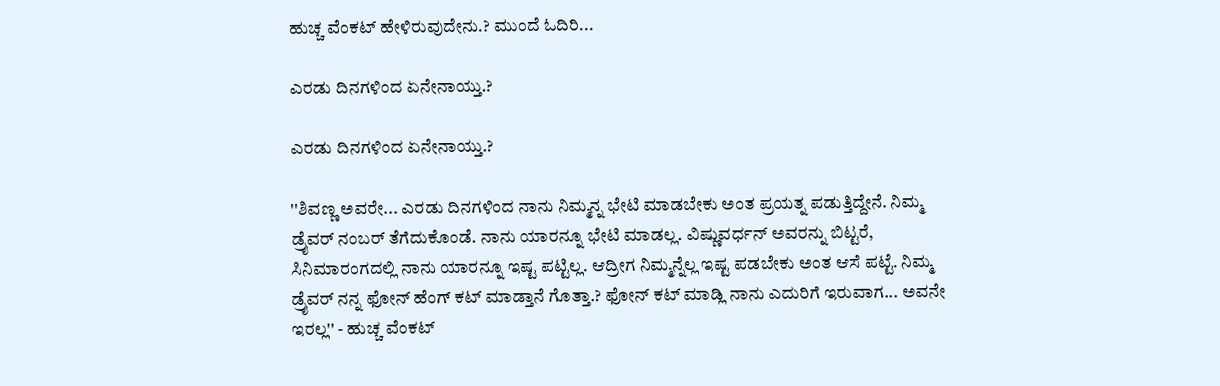ಹುಚ್ಚ ವೆಂಕಟ್ ಹೇಳಿರುವುದೇನು.? ಮುಂದೆ ಓದಿರಿ...

ಎರಡು ದಿನಗಳಿಂದ ಏನೇನಾಯ್ತು.?

ಎರಡು ದಿನಗಳಿಂದ ಏನೇನಾಯ್ತು.?

''ಶಿವಣ್ಣ ಅವರೇ... ಎರಡು ದಿನಗಳಿಂದ ನಾನು ನಿಮ್ಮನ್ನ ಭೇಟಿ ಮಾಡಬೇಕು ಅಂತ ಪ್ರಯತ್ನ ಪಡುತ್ತಿದ್ದೇನೆ. ನಿಮ್ಮ ಡ್ರೈವರ್ ನಂಬರ್ ತೆಗೆದುಕೊಂಡೆ. ನಾನು ಯಾರನ್ನೂ ಭೇಟಿ ಮಾಡಲ್ಲ. ವಿಷ್ಣುವರ್ಧನ್ ಅವರನ್ನು ಬಿಟ್ಟರೆ, ಸಿನಿಮಾರಂಗದಲ್ಲಿ ನಾನು ಯಾರನ್ನೂ ಇಷ್ಟ ಪಟ್ಟಿಲ್ಲ. ಆದ್ರೀಗ ನಿಮ್ಮನ್ನೆಲ್ಲ ಇಷ್ಟ ಪಡಬೇಕು ಅಂತ ಆಸೆ ಪಟ್ಟೆ. ನಿಮ್ಮ ಡ್ರೈವರ್ ನನ್ನ ಫೋನ್ ಹೆಂಗ್ ಕಟ್ ಮಾಡ್ತಾನೆ ಗೊತ್ತಾ.? ಫೋನ್ ಕಟ್ ಮಾಡ್ಲಿ ನಾನು ಎದುರಿಗೆ ಇರುವಾಗ... ಅವನೇ ಇರಲ್ಲ'' - ಹುಚ್ಚ ವೆಂಕಟ್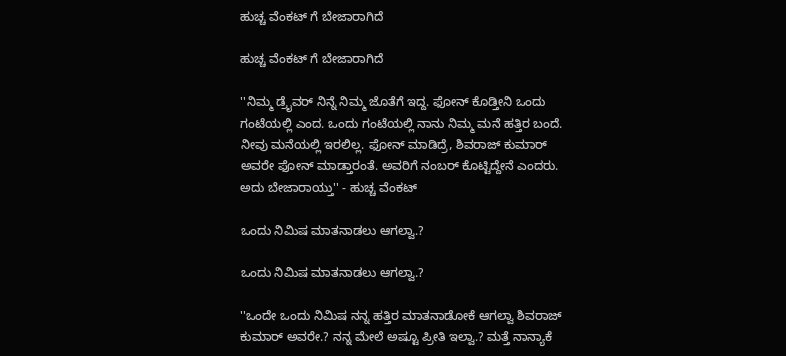ಹುಚ್ಚ ವೆಂಕಟ್ ಗೆ ಬೇಜಾರಾಗಿದೆ

ಹುಚ್ಚ ವೆಂಕಟ್ ಗೆ ಬೇಜಾರಾಗಿದೆ

''ನಿಮ್ಮ ಡ್ರೈವರ್ ನಿನ್ನೆ ನಿಮ್ಮ ಜೊತೆಗೆ ಇದ್ದ. ಫೋನ್ ಕೊಡ್ತೀನಿ ಒಂದು ಗಂಟೆಯಲ್ಲಿ ಎಂದ. ಒಂದು ಗಂಟೆಯಲ್ಲಿ ನಾನು ನಿಮ್ಮ ಮನೆ ಹತ್ತಿರ ಬಂದೆ. ನೀವು ಮನೆಯಲ್ಲಿ ಇರಲಿಲ್ಲ. ಫೋನ್ ಮಾಡಿದ್ರೆ, ಶಿವರಾಜ್ ಕುಮಾರ್ ಅವರೇ ಫೋನ್ ಮಾಡ್ತಾರಂತೆ. ಅವರಿಗೆ ನಂಬರ್ ಕೊಟ್ಟಿದ್ದೇನೆ ಎಂದರು. ಅದು ಬೇಜಾರಾಯ್ತು'' - ಹುಚ್ಚ ವೆಂಕಟ್

ಒಂದು ನಿಮಿಷ ಮಾತನಾಡಲು ಆಗಲ್ವಾ.?

ಒಂದು ನಿಮಿಷ ಮಾತನಾಡಲು ಆಗಲ್ವಾ.?

''ಒಂದೇ ಒಂದು ನಿಮಿಷ ನನ್ನ ಹತ್ತಿರ ಮಾತನಾಡೋಕೆ ಆಗಲ್ವಾ ಶಿವರಾಜ್ ಕುಮಾರ್ ಅವರೇ.? ನನ್ನ ಮೇಲೆ ಅಷ್ಟೂ ಪ್ರೀತಿ ಇಲ್ವಾ.? ಮತ್ತೆ ನಾನ್ಯಾಕೆ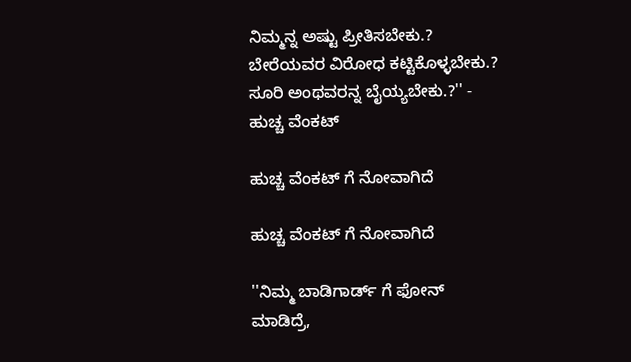ನಿಮ್ಮನ್ನ ಅಷ್ಟು ಪ್ರೀತಿಸಬೇಕು.? ಬೇರೆಯವರ ವಿರೋಧ ಕಟ್ಟಿಕೊಳ್ಳಬೇಕು.? ಸೂರಿ ಅಂಥವರನ್ನ ಬೈಯ್ಯಬೇಕು.?'' - ಹುಚ್ಚ ವೆಂಕಟ್

ಹುಚ್ಚ ವೆಂಕಟ್ ಗೆ ನೋವಾಗಿದೆ

ಹುಚ್ಚ ವೆಂಕಟ್ ಗೆ ನೋವಾಗಿದೆ

''ನಿಮ್ಮ ಬಾಡಿಗಾರ್ಡ್ ಗೆ ಫೋನ್ ಮಾಡಿದ್ರೆ,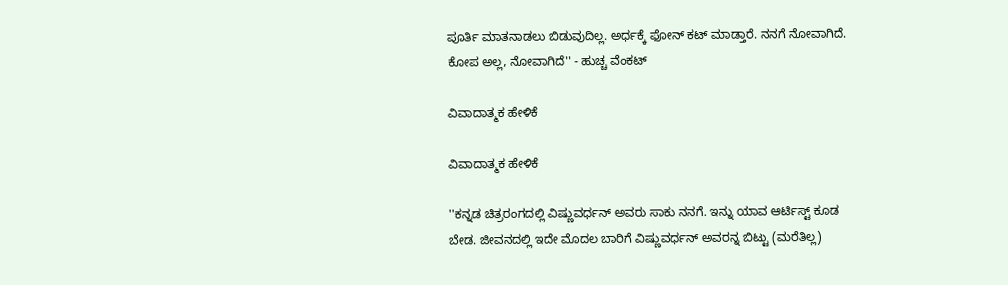ಪೂರ್ತಿ ಮಾತನಾಡಲು ಬಿಡುವುದಿಲ್ಲ. ಅರ್ಧಕ್ಕೆ ಫೋನ್ ಕಟ್ ಮಾಡ್ತಾರೆ. ನನಗೆ ನೋವಾಗಿದೆ. ಕೋಪ ಅಲ್ಲ, ನೋವಾಗಿದೆ'' - ಹುಚ್ಚ ವೆಂಕಟ್

ವಿವಾದಾತ್ಮಕ ಹೇಳಿಕೆ

ವಿವಾದಾತ್ಮಕ ಹೇಳಿಕೆ

''ಕನ್ನಡ ಚಿತ್ರರಂಗದಲ್ಲಿ ವಿಷ್ಣುವರ್ಧನ್ ಅವರು ಸಾಕು ನನಗೆ. ಇನ್ನು ಯಾವ ಆರ್ಟಿಸ್ಟ್ ಕೂಡ ಬೇಡ. ಜೀವನದಲ್ಲಿ ಇದೇ ಮೊದಲ ಬಾರಿಗೆ ವಿಷ್ಣುವರ್ಧನ್ ಅವರನ್ನ ಬಿಟ್ಟು (ಮರೆತಿಲ್ಲ)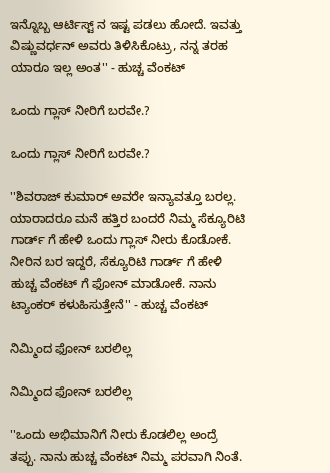ಇನ್ನೊಬ್ಬ ಆರ್ಟಿಸ್ಟ್ ನ ಇಷ್ಟ ಪಡಲು ಹೋದೆ. ಇವತ್ತು ವಿಷ್ಣುವರ್ಧನ್ ಅವರು ತಿಳಿಸಿಕೊಟ್ರು, ನನ್ನ ತರಹ ಯಾರೂ ಇಲ್ಲ ಅಂತ'' - ಹುಚ್ಚ ವೆಂಕಟ್

ಒಂದು ಗ್ಲಾಸ್ ನೀರಿಗೆ ಬರವೇ.?

ಒಂದು ಗ್ಲಾಸ್ ನೀರಿಗೆ ಬರವೇ.?

''ಶಿವರಾಜ್ ಕುಮಾರ್ ಅವರೇ ಇನ್ಯಾವತ್ತೂ ಬರಲ್ಲ. ಯಾರಾದರೂ ಮನೆ ಹತ್ತಿರ ಬಂದರೆ ನಿಮ್ಮ ಸೆಕ್ಯೂರಿಟಿ ಗಾರ್ಡ್ ಗೆ ಹೇಳಿ ಒಂದು ಗ್ಲಾಸ್ ನೀರು ಕೊಡೋಕೆ. ನೀರಿನ ಬರ ಇದ್ದರೆ, ಸೆಕ್ಯೂರಿಟಿ ಗಾರ್ಡ್ ಗೆ ಹೇಳಿ ಹುಚ್ಚ ವೆಂಕಟ್ ಗೆ ಫೋನ್ ಮಾಡೋಕೆ. ನಾನು ಟ್ಯಾಂಕರ್ ಕಳುಹಿಸುತ್ತೇನೆ'' - ಹುಚ್ಚ ವೆಂಕಟ್

ನಿಮ್ಮಿಂದ ಫೋನ್ ಬರಲಿಲ್ಲ

ನಿಮ್ಮಿಂದ ಫೋನ್ ಬರಲಿಲ್ಲ

''ಒಂದು ಅಭಿಮಾನಿಗೆ ನೀರು ಕೊಡಲಿಲ್ಲ ಅಂದ್ರೆ ತಪ್ಪು. ನಾನು ಹುಚ್ಚ ವೆಂಕಟ್ ನಿಮ್ಮ ಪರವಾಗಿ ನಿಂತೆ.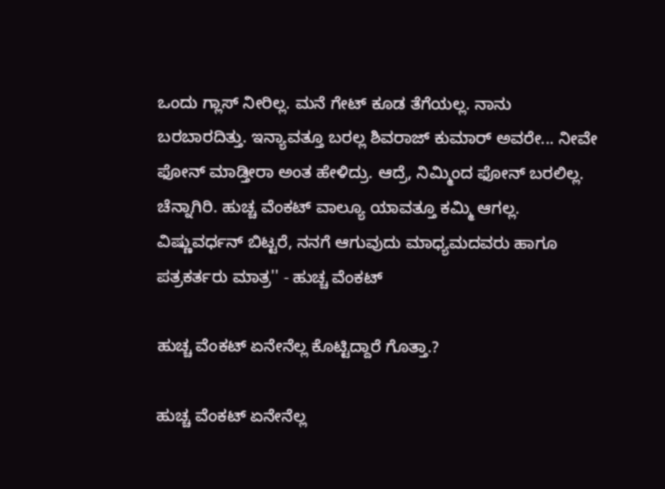ಒಂದು ಗ್ಲಾಸ್ ನೀರಿಲ್ಲ. ಮನೆ ಗೇಟ್ ಕೂಡ ತೆಗೆಯಲ್ಲ. ನಾನು ಬರಬಾರದಿತ್ತು. ಇನ್ಯಾವತ್ತೂ ಬರಲ್ಲ ಶಿವರಾಜ್ ಕುಮಾರ್ ಅವರೇ... ನೀವೇ ಫೋನ್ ಮಾಡ್ತೀರಾ ಅಂತ ಹೇಳಿದ್ರು. ಆದ್ರೆ, ನಿಮ್ಮಿಂದ ಫೋನ್ ಬರಲಿಲ್ಲ. ಚೆನ್ನಾಗಿರಿ. ಹುಚ್ಚ ವೆಂಕಟ್ ವಾಲ್ಯೂ ಯಾವತ್ತೂ ಕಮ್ಮಿ ಆಗಲ್ಲ. ವಿಷ್ಣುವರ್ಧನ್ ಬಿಟ್ಟರೆ, ನನಗೆ ಆಗುವುದು ಮಾಧ್ಯಮದವರು ಹಾಗೂ ಪತ್ರಕರ್ತರು ಮಾತ್ರ'' - ಹುಚ್ಚ ವೆಂಕಟ್

ಹುಚ್ಚ ವೆಂಕಟ್ ಏನೇನೆಲ್ಲ ಕೊಟ್ಟಿದ್ದಾರೆ ಗೊತ್ತಾ.?

ಹುಚ್ಚ ವೆಂಕಟ್ ಏನೇನೆಲ್ಲ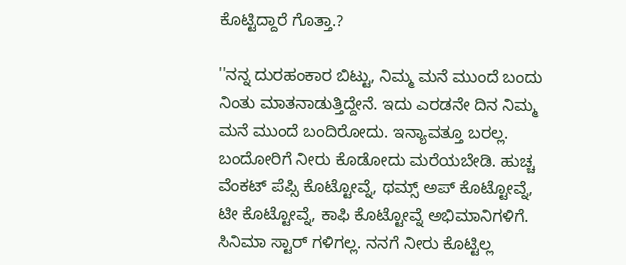ಕೊಟ್ಟಿದ್ದಾರೆ ಗೊತ್ತಾ.?

''ನನ್ನ ದುರಹಂಕಾರ ಬಿಟ್ಟು, ನಿಮ್ಮ ಮನೆ ಮುಂದೆ ಬಂದು ನಿಂತು ಮಾತನಾಡುತ್ತಿದ್ದೇನೆ. ಇದು ಎರಡನೇ ದಿನ ನಿಮ್ಮ ಮನೆ ಮುಂದೆ ಬಂದಿರೋದು. ಇನ್ಯಾವತ್ತೂ ಬರಲ್ಲ. ಬಂದೋರಿಗೆ ನೀರು ಕೊಡೋದು ಮರೆಯಬೇಡಿ. ಹುಚ್ಚ ವೆಂಕಟ್ ಪೆಪ್ಸಿ ಕೊಟ್ಟೋವ್ನೆ, ಥಮ್ಸ್ ಅಪ್ ಕೊಟ್ಟೋವ್ನೆ, ಟೀ ಕೊಟ್ಟೋವ್ನೆ, ಕಾಫಿ ಕೊಟ್ಟೋವ್ನೆ ಅಭಿಮಾನಿಗಳಿಗೆ. ಸಿನಿಮಾ ಸ್ಟಾರ್ ಗಳಿಗಲ್ಲ. ನನಗೆ ನೀರು ಕೊಟ್ಟಿಲ್ಲ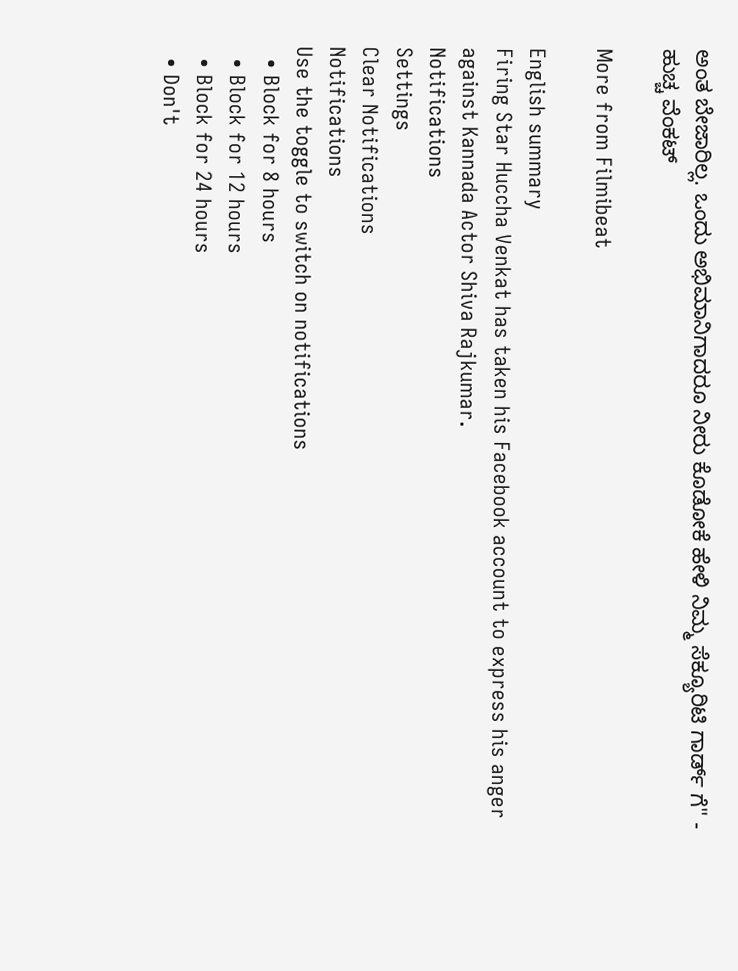ಅಂತ ಬೇಜಾರಿಲ್ಲ. ಒಂದು ಅಭಿಮಾನಿಗಾದರೂ ನೀರು ಕೊಡೋಕೆ ಹೇಳಿ ನಿಮ್ಮ ಸೆಕ್ಯೂರಿಟಿ ಗಾರ್ಡ್ ಗೆ'' - ಹುಚ್ಚ ವೆಂಕಟ್

More from Filmibeat

English summary
Firing Star Huccha Venkat has taken his Facebook account to express his anger against Kannada Actor Shiva Rajkumar.
Notifications
Settings
Clear Notifications
Notifications
Use the toggle to switch on notifications
  • Block for 8 hours
  • Block for 12 hours
  • Block for 24 hours
  • Don't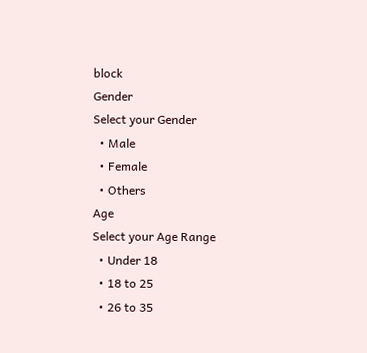block
Gender
Select your Gender
  • Male
  • Female
  • Others
Age
Select your Age Range
  • Under 18
  • 18 to 25
  • 26 to 35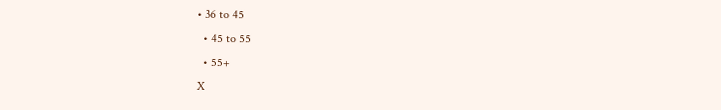• 36 to 45
  • 45 to 55
  • 55+
X